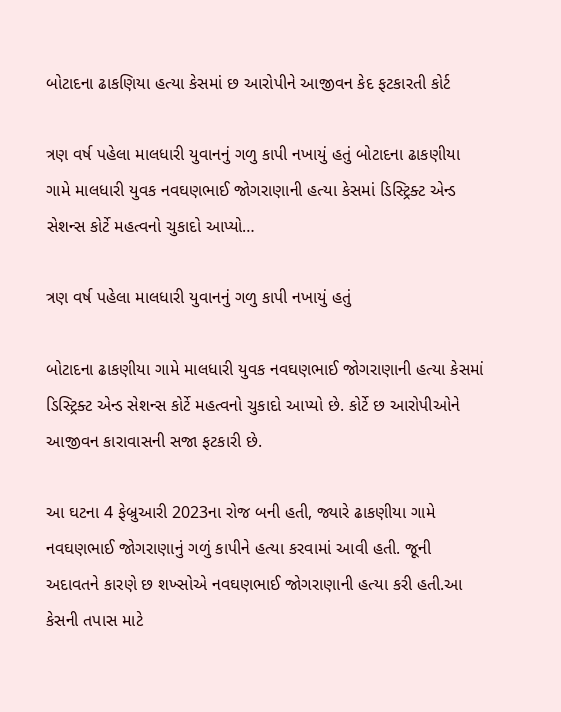બોટાદના ઢાકણિયા હત્યા કેસમાં છ આરોપીને આજીવન કેદ ફટકારતી કોર્ટ

ત્રણ વર્ષ પહેલા માલધારી યુવાનનું ગળુ કાપી નખાયું હતું બોટાદના ઢાકણીયા ગામે માલધારી યુવક નવઘણભાઈ જોગરાણાની હત્યા કેસમાં ડિસ્ટ્રિક્ટ એન્ડ સેશન્સ કોર્ટે મહત્વનો ચુકાદો આપ્યો…

ત્રણ વર્ષ પહેલા માલધારી યુવાનનું ગળુ કાપી નખાયું હતું

બોટાદના ઢાકણીયા ગામે માલધારી યુવક નવઘણભાઈ જોગરાણાની હત્યા કેસમાં ડિસ્ટ્રિક્ટ એન્ડ સેશન્સ કોર્ટે મહત્વનો ચુકાદો આપ્યો છે. કોર્ટે છ આરોપીઓને આજીવન કારાવાસની સજા ફટકારી છે.

આ ઘટના 4 ફેબ્રુઆરી 2023ના રોજ બની હતી, જ્યારે ઢાકણીયા ગામે નવઘણભાઈ જોગરાણાનું ગળું કાપીને હત્યા કરવામાં આવી હતી. જૂની અદાવતને કારણે છ શખ્સોએ નવઘણભાઈ જોગરાણાની હત્યા કરી હતી.આ કેસની તપાસ માટે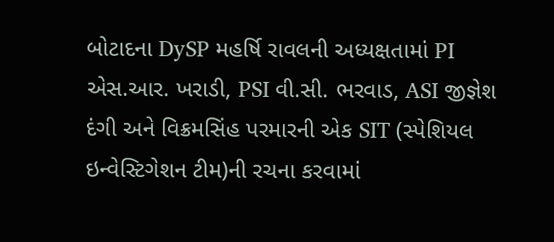બોટાદના DySP મહર્ષિ રાવલની અધ્યક્ષતામાં PI એસ.આર. ખરાડી, PSI વી.સી. ભરવાડ, ASI જીજ્ઞેશ દંગી અને વિક્રમસિંહ પરમારની એક SIT (સ્પેશિયલ ઇન્વેસ્ટિગેશન ટીમ)ની રચના કરવામાં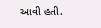આવી હતી.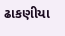ઢાકણીયા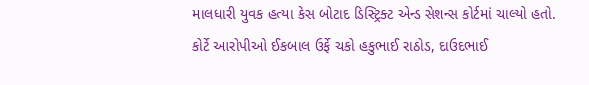માલધારી યુવક હત્યા કેસ બોટાદ ડિસ્ટ્રિક્ટ એન્ડ સેશન્સ કોર્ટમાં ચાલ્યો હતો. કોર્ટે આરોપીઓ ઈકબાલ ઉર્ફે ચકો હકુભાઈ રાઠોડ, દાઉદભાઈ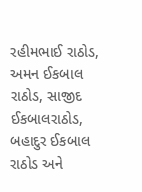રહીમભાઈ રાઠોડ, અમન ઈકબાલ રાઠોડ, સાજીદ ઈકબાલરાઠોડ, બહાદુર ઈકબાલ રાઠોડ અને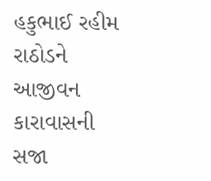હકુભાઈ રહીમ રાઠોડને આજીવન કારાવાસની સજા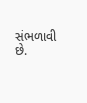સંભળાવી છે.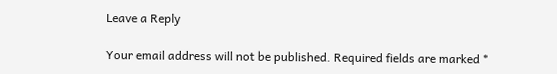Leave a Reply

Your email address will not be published. Required fields are marked *